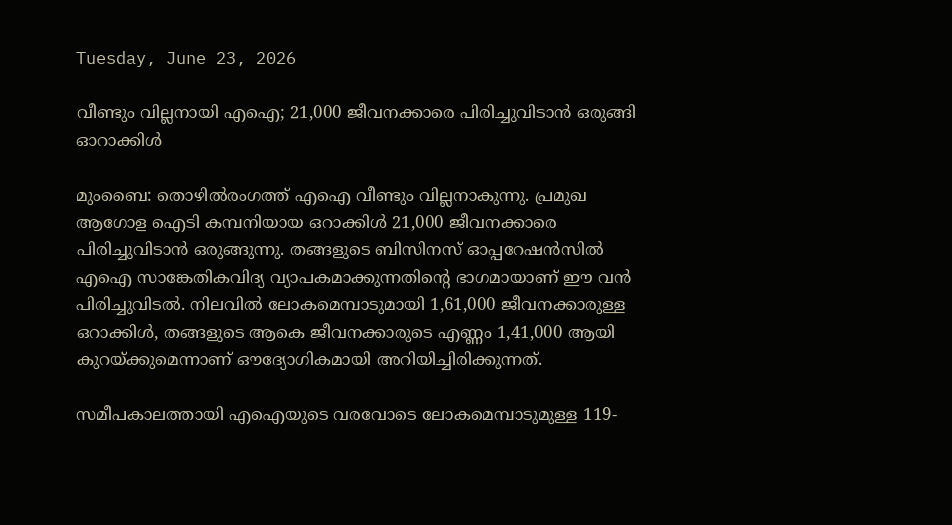Tuesday, June 23, 2026

വീണ്ടും വില്ലനായി എഐ; 21,000 ജീവനക്കാരെ പിരിച്ചുവിടാന്‍ ഒരുങ്ങി ഓറാക്കിള്‍

മുംബൈ: തൊഴില്‍രംഗത്ത് എഐ വീണ്ടും വില്ലനാകുന്നു. പ്രമുഖ ആഗോള ഐടി കമ്പനിയായ ഒറാക്കിള്‍ 21,000 ജീവനക്കാരെ പിരിച്ചുവിടാന്‍ ഒരുങ്ങുന്നു. തങ്ങളുടെ ബിസിനസ് ഓപ്പറേഷന്‍സില്‍ എഐ സാങ്കേതികവിദ്യ വ്യാപകമാക്കുന്നതിന്റെ ഭാഗമായാണ് ഈ വന്‍ പിരിച്ചുവിടല്‍. നിലവില്‍ ലോകമെമ്പാടുമായി 1,61,000 ജീവനക്കാരുള്ള ഒറാക്കിള്‍, തങ്ങളുടെ ആകെ ജീവനക്കാരുടെ എണ്ണം 1,41,000 ആയി കുറയ്ക്കുമെന്നാണ് ഔദ്യോഗികമായി അറിയിച്ചിരിക്കുന്നത്.

സമീപകാലത്തായി എഐയുടെ വരവോടെ ലോകമെമ്പാടുമുള്ള 119-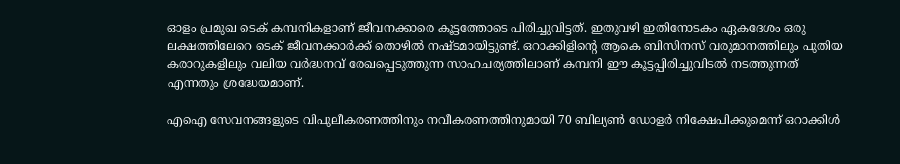ഓളം പ്രമുഖ ടെക് കമ്പനികളാണ് ജീവനക്കാരെ കൂട്ടത്തോടെ പിരിച്ചുവിട്ടത്. ഇതുവഴി ഇതിനോടകം ഏകദേശം ഒരു ലക്ഷത്തിലേറെ ടെക് ജീവനക്കാര്‍ക്ക് തൊഴില്‍ നഷ്ടമായിട്ടുണ്ട്. ഒറാക്കിളിന്റെ ആകെ ബിസിനസ് വരുമാനത്തിലും പുതിയ കരാറുകളിലും വലിയ വര്‍ദ്ധനവ് രേഖപ്പെടുത്തുന്ന സാഹചര്യത്തിലാണ് കമ്പനി ഈ കൂട്ടപ്പിരിച്ചുവിടല്‍ നടത്തുന്നത് എന്നതും ശ്രദ്ധേയമാണ്.

എഐ സേവനങ്ങളുടെ വിപുലീകരണത്തിനും നവീകരണത്തിനുമായി 70 ബില്യണ്‍ ഡോളര്‍ നിക്ഷേപിക്കുമെന്ന് ഒറാക്കിള്‍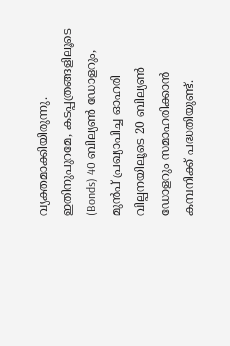വ്യക്തമാക്കിയിരുന്നു. ഇതിനുപുറമേ, കടപ്പത്രങ്ങളിലൂടെ (Bonds) 40 ബില്യണ്‍ ഡോളറും, മുന്‍പ് പ്രഖ്യാപിച്ച ഓഹരി വില്പനയിലൂടെ 20 ബില്യണ്‍ ഡോളറും സമാഹരിക്കാന്‍ കമ്പനിക്ക് പദ്ധതിയുണ്ട്.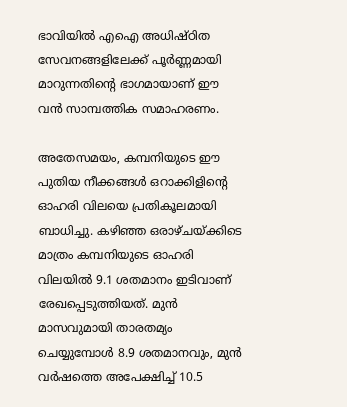ഭാവിയില്‍ എഐ അധിഷ്ഠിത സേവനങ്ങളിലേക്ക് പൂര്‍ണ്ണമായി മാറുന്നതിന്റെ ഭാഗമായാണ് ഈ വന്‍ സാമ്പത്തിക സമാഹരണം.

അതേസമയം, കമ്പനിയുടെ ഈ പുതിയ നീക്കങ്ങള്‍ ഒറാക്കിളിന്റെ ഓഹരി വിലയെ പ്രതികൂലമായി ബാധിച്ചു. കഴിഞ്ഞ ഒരാഴ്ചയ്ക്കിടെ മാത്രം കമ്പനിയുടെ ഓഹരി വിലയില്‍ 9.1 ശതമാനം ഇടിവാണ് രേഖപ്പെടുത്തിയത്. മുന്‍ മാസവുമായി താരതമ്യം ചെയ്യുമ്പോള്‍ 8.9 ശതമാനവും, മുന്‍ വര്‍ഷത്തെ അപേക്ഷിച്ച് 10.5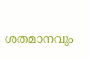ശതമാനവും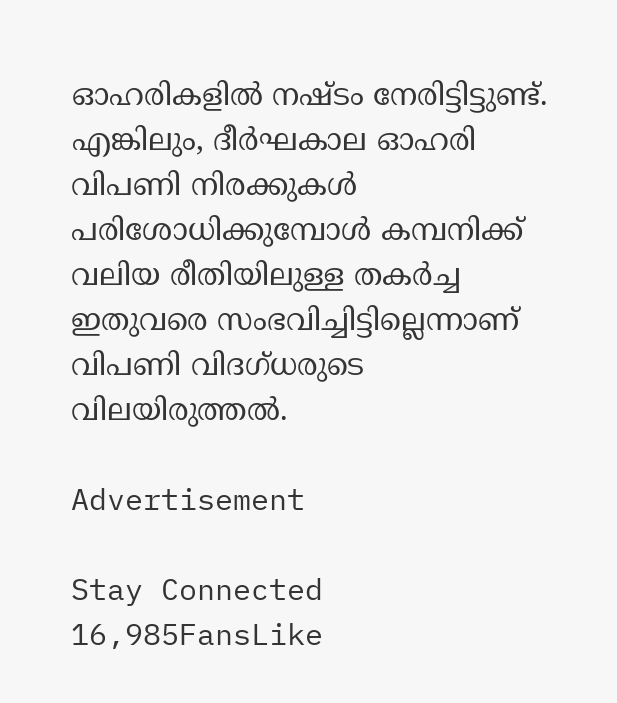ഓഹരികളില്‍ നഷ്ടം നേരിട്ടിട്ടുണ്ട്. എങ്കിലും, ദീര്‍ഘകാല ഓഹരി വിപണി നിരക്കുകള്‍ പരിശോധിക്കുമ്പോള്‍ കമ്പനിക്ക് വലിയ രീതിയിലുള്ള തകര്‍ച്ച ഇതുവരെ സംഭവിച്ചിട്ടില്ലെന്നാണ് വിപണി വിദഗ്ധരുടെ വിലയിരുത്തല്‍.

Advertisement

Stay Connected
16,985FansLike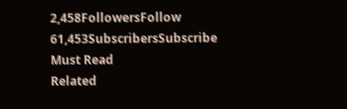2,458FollowersFollow
61,453SubscribersSubscribe
Must Read
Related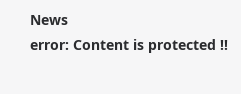News
error: Content is protected !!